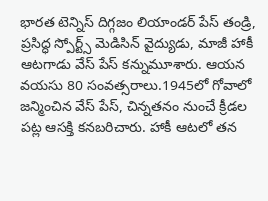భారత టెన్నిస్ దిగ్గజం లియాండర్ పేస్ తండ్రి, ప్రసిద్ధ స్పోర్ట్స్ మెడిసిన్ వైద్యుడు, మాజీ హాకీ ఆటగాడు వేస్ పేస్ కన్నుమూశారు. ఆయన వయసు 80 సంవత్సరాలు.1945లో గోవాలో జన్మించిన వేస్ పేస్, చిన్నతనం నుంచే క్రీడల పట్ల ఆసక్తి కనబరిచారు. హాకీ ఆటలో తన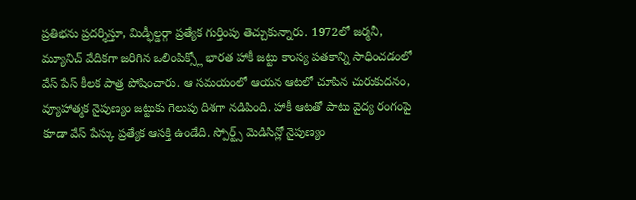ప్రతిభను ప్రదర్శిస్తూ, మిడ్ఫీల్డర్గా ప్రత్యేక గుర్తింపు తెచ్చుకున్నారు. 1972లో జర్మనీ, మ్యూనిచ్ వేదికగా జరిగిన ఒలింపిక్స్లో భారత హాకీ జట్టు కాంస్య పతకాన్ని సాధించడంలో వేస్ పేస్ కీలక పాత్ర పోషించారు. ఆ సమయంలో ఆయన ఆటలో చూపిన చురుకుదనం, వ్యూహాత్మక నైపుణ్యం జట్టుకు గెలుపు దిశగా నడిపింది. హాకీ ఆటతో పాటు వైద్య రంగంపై కూడా వేస్ పేస్కు ప్రత్యేక ఆసక్తి ఉండేది. స్పోర్ట్స్ మెడిసిన్లో నైపుణ్యం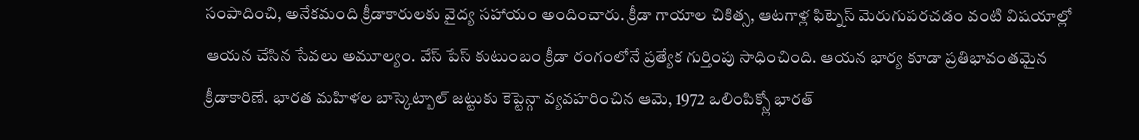సంపాదించి, అనేకమంది క్రీడాకారులకు వైద్య సహాయం అందించారు. క్రీడా గాయాల చికిత్స, ఆటగాళ్ల ఫిట్నెస్ మెరుగుపరచడం వంటి విషయాల్లో ఆయన చేసిన సేవలు అమూల్యం. వేస్ పేస్ కుటుంబం క్రీడా రంగంలోనే ప్రత్యేక గుర్తింపు సాధించింది. ఆయన భార్య కూడా ప్రతిభావంతమైన క్రీడాకారిణే. భారత మహిళల బాస్కెట్బాల్ జట్టుకు కెప్టెన్గా వ్యవహరించిన ఆమె, 1972 ఒలింపిక్స్లో భారత్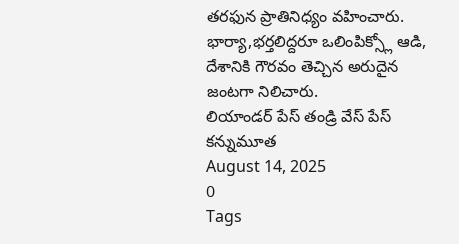తరఫున ప్రాతినిధ్యం వహించారు. భార్యా,భర్తలిద్దరూ ఒలింపిక్స్లో ఆడి, దేశానికి గౌరవం తెచ్చిన అరుదైన జంటగా నిలిచారు.
లియాండర్ పేస్ తండ్రి వేస్ పేస్ కన్నుమూత
August 14, 2025
0
Tags